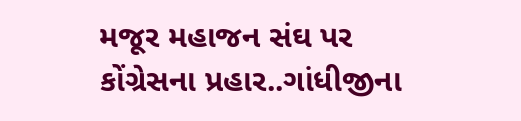મજૂર મહાજન સંઘ પર કોંગ્રેસના પ્રહાર..ગાંધીજીના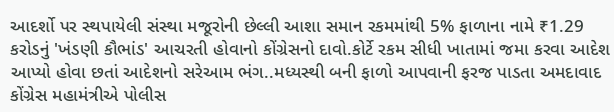આદર્શો પર સ્થપાયેલી સંસ્થા મજૂરોની છેલ્લી આશા સમાન રકમમાંથી 5% ફાળાના નામે ₹1.29 કરોડનું 'ખંડણી કૌભાંડ' આચરતી હોવાનો કોંગ્રેસનો દાવો.કોર્ટે રકમ સીધી ખાતામાં જમા કરવા આદેશ આપ્યો હોવા છતાં આદેશનો સરેઆમ ભંગ..મધ્યસ્થી બની ફાળો આપવાની ફરજ પાડતા અમદાવાદ કોંગ્રેસ મહામંત્રીએ પોલીસ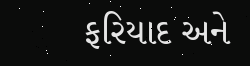ફરિયાદ અને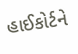હાઈકોર્ટને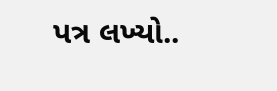પત્ર લખ્યો..